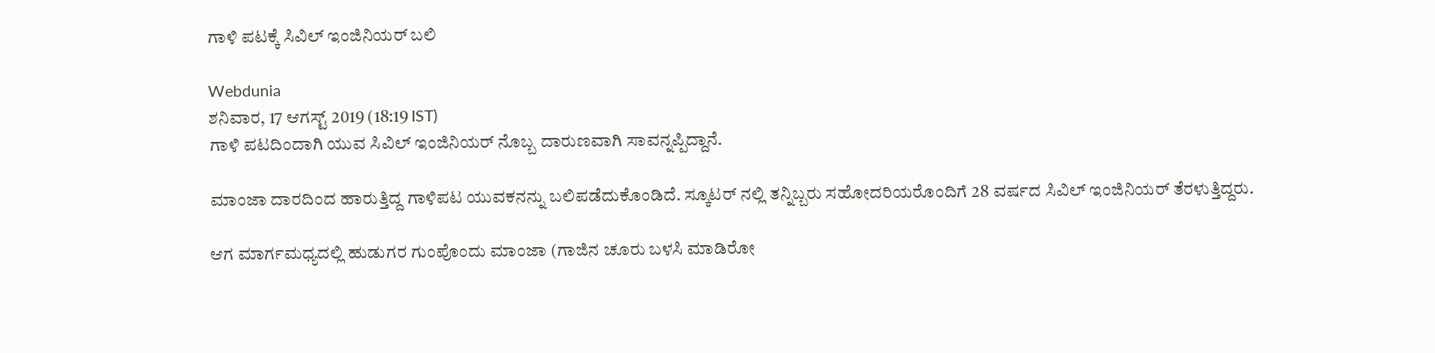ಗಾಳಿ ಪಟಕ್ಕೆ ಸಿವಿಲ್ ಇಂಜಿನಿಯರ್ ಬಲಿ

Webdunia
ಶನಿವಾರ, 17 ಆಗಸ್ಟ್ 2019 (18:19 IST)
ಗಾಳಿ ಪಟದಿಂದಾಗಿ ಯುವ ಸಿವಿಲ್ ಇಂಜಿನಿಯರ್ ನೊಬ್ಬ ದಾರುಣವಾಗಿ ಸಾವನ್ನಪ್ಪಿದ್ದಾನೆ.

ಮಾಂಜಾ ದಾರದಿಂದ ಹಾರುತ್ತಿದ್ದ ಗಾಳಿಪಟ ಯುವಕನನ್ನು ಬಲಿಪಡೆದುಕೊಂಡಿದೆ. ಸ್ಕೂಟರ್ ನಲ್ಲಿ ತನ್ನಿಬ್ಬರು ಸಹೋದರಿಯರೊಂದಿಗೆ 28 ವರ್ಷದ ಸಿವಿಲ್ ಇಂಜಿನಿಯರ್ ತೆರಳುತ್ತಿದ್ದರು.

ಆಗ ಮಾರ್ಗಮಧ್ಯದಲ್ಲಿ ಹುಡುಗರ ಗುಂಪೊಂದು ಮಾಂಜಾ (ಗಾಜಿನ ಚೂರು ಬಳಸಿ ಮಾಡಿರೋ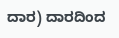ದಾರ) ದಾರದಿಂದ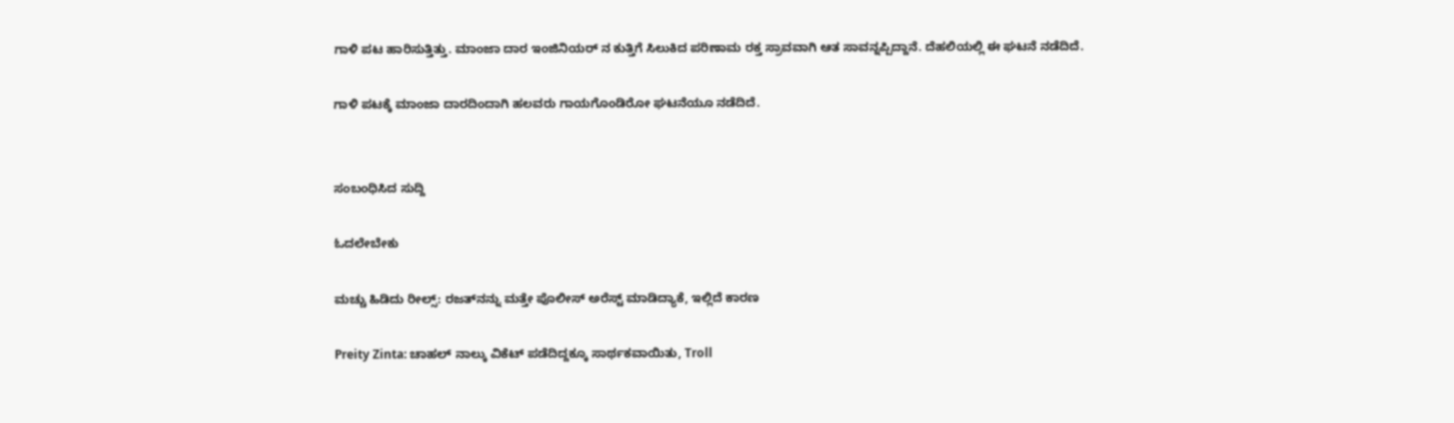ಗಾಳಿ ಪಟ ಹಾರಿಸುತ್ತಿತ್ತು. ಮಾಂಜಾ ದಾರ ಇಂಜಿನಿಯರ್ ನ ಕುತ್ತಿಗೆ ಸಿಲುಕಿದ ಪರಿಣಾಮ ರಕ್ತ ಸ್ರಾವವಾಗಿ ಆತ ಸಾವನ್ನಪ್ಪಿದ್ದಾನೆ. ದೆಹಲಿಯಲ್ಲಿ ಈ ಘಟನೆ ನಡೆದಿದೆ.

ಗಾಳಿ ಪಟಕ್ಕೆ ಮಾಂಜಾ ದಾರದಿಂದಾಗಿ ಹಲವರು ಗಾಯಗೊಂಡಿರೋ ಘಟನೆಯೂ ನಡೆದಿದೆ.


ಸಂಬಂಧಿಸಿದ ಸುದ್ದಿ

ಓದಲೇಬೇಕು

ಮಚ್ಚು ಹಿಡಿದು ರೀಲ್ಸ್‌: ರಜತ್‌ನನ್ನು ಮತ್ತೇ ಪೊಲೀಸ್ ಅರೆಸ್ಟ್ ಮಾಡಿದ್ಯಾಕೆ, ಇಲ್ಲಿದೆ ಕಾರಣ

Preity Zinta: ಚಾಹಲ್ ನಾಲ್ಕು ವಿಕೆಟ್ ಪಡೆದಿದ್ದಕ್ಕೂ ಸಾರ್ಥಕವಾಯಿತು, Troll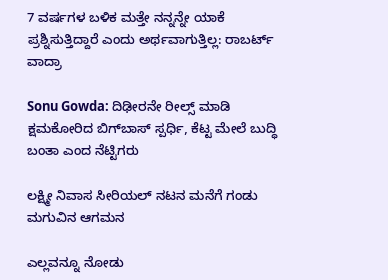7 ವರ್ಷಗಳ ಬಳಿಕ ಮತ್ತೇ ನನ್ನನ್ನೇ ಯಾಕೆ ಪ್ರಶ್ನಿಸುತ್ತಿದ್ದಾರೆ ಎಂದು ಅರ್ಥವಾಗುತ್ತಿಲ್ಲ: ರಾಬರ್ಟ್‌ ವಾದ್ರಾ

Sonu Gowda: ದಿಢೀರನೇ ರೀಲ್ಸ್ ಮಾಡಿ ಕ್ಷಮಕೋರಿದ ಬಿಗ್‌ಬಾಸ್‌ ಸ್ಪರ್ಧಿ, ಕೆಟ್ಟ ಮೇಲೆ ಬುದ್ಧಿ ಬಂತಾ ಎಂದ ನೆಟ್ಟಿಗರು

ಲಕ್ಷ್ಮೀ ನಿವಾಸ ಸೀರಿಯಲ್ ನಟನ ಮನೆಗೆ ಗಂಡು ಮಗುವಿನ ಆಗಮನ

ಎಲ್ಲವನ್ನೂ ನೋಡು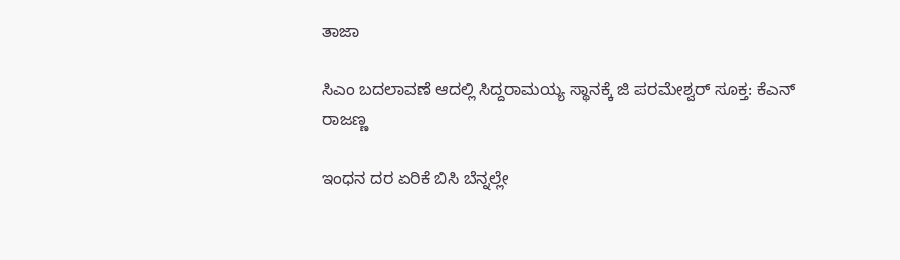ತಾಜಾ

ಸಿಎಂ ಬದಲಾವಣೆ ಆದಲ್ಲಿ ಸಿದ್ದರಾಮಯ್ಯ ಸ್ಥಾನಕ್ಕೆ ಜಿ ಪರಮೇಶ್ವರ್ ಸೂಕ್ತ: ಕೆಎನ್ ರಾಜಣ್ಣ

ಇಂಧನ ದರ ಏರಿಕೆ ಬಿಸಿ ಬೆನ್ನಲ್ಲೇ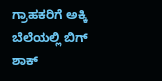ಗ್ರಾಹಕರಿಗೆ ಅಕ್ಕಿ ಬೆಲೆಯಲ್ಲಿ ಬಿಗ್ ಶಾಕ್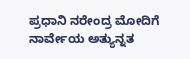ಪ್ರಧಾನಿ ನರೇಂದ್ರ ಮೋದಿಗೆ ನಾರ್ವೇಯ ಅತ್ಯುನ್ನತ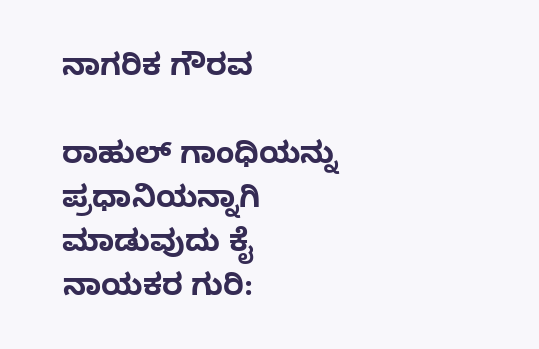ನಾಗರಿಕ ಗೌರವ

ರಾಹುಲ್ ಗಾಂಧಿಯನ್ನು ಪ್ರಧಾನಿಯನ್ನಾಗಿ ಮಾಡುವುದು ಕೈ ನಾಯಕರ ಗುರಿ: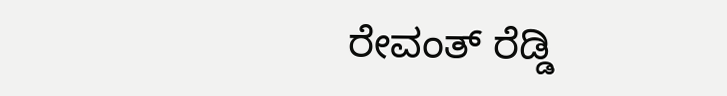ರೇವಂತ್ ರೆಡ್ಡಿ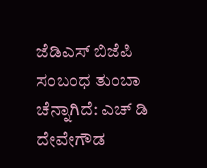ಜೆಡಿಎಸ್‌ ಬಿಜೆಪಿ ಸಂಬಂಧ ತುಂಬಾ ಚೆನ್ನಾಗಿದೆ: ಎಚ್ ಡಿ ದೇವೇಗೌಡ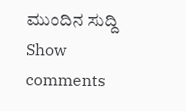ಮುಂದಿನ ಸುದ್ದಿ
Show comments